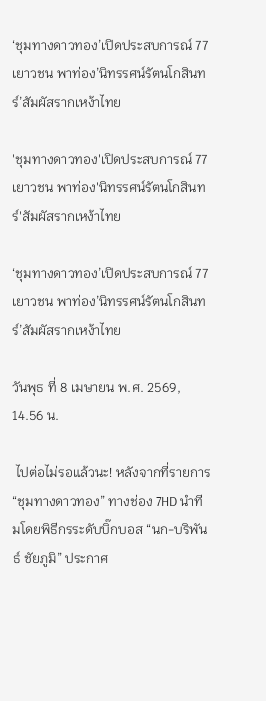‘ชุมทางดาวทอง’เปิดประสบการณ์ 77 เยาวชน พาท่อง’นิทรรศน์รัตนโกสินทร์’สัมผัสรากเหง้าไทย

'ชุมทางดาวทอง'เปิดประสบการณ์ 77 เยาวชน พาท่อง'นิทรรศน์รัตนโกสินทร์'สัมผัสรากเหง้าไทย

‘ชุมทางดาวทอง’เปิดประสบการณ์ 77 เยาวชน พาท่อง’นิทรรศน์รัตนโกสินทร์’สัมผัสรากเหง้าไทย

วันพุธ ที่ 8 เมษายน พ.ศ. 2569, 14.56 น.

 ไปต่อไม่รอแล้วนะ! หลังจากที่รายการ “ชุมทางดาวทอง” ทางช่อง 7HD นำทีมโดยพิธีกรระดับบิ๊กบอส “นก-บริพันธ์ ชัยภูมิ” ประกาศ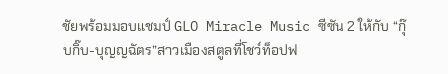ชัยพร้อมมอบแชมป์ GLO Miracle Music ซีซัน 2 ให้กับ “กุ๊บกิ๊บ-บุญญฉัตร”สาวเมืองสตูลที่โชว์ท็อปฟ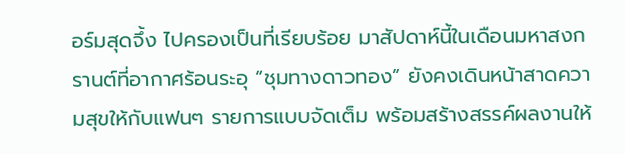อร์มสุดจึ้ง ไปครองเป็นที่เรียบร้อย มาสัปดาห์นี้ในเดือนมหาสงกรานต์ที่อากาศร้อนระอุ “ชุมทางดาวทอง” ยังคงเดินหน้าสาดความสุขให้กับแฟนๆ รายการแบบจัดเต็ม พร้อมสร้างสรรค์ผลงานให้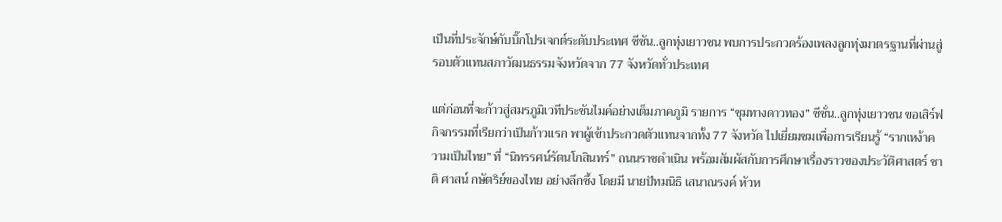เป็นที่ประจักษ์กับบิ๊กโปรเจกต์ระดับประเทศ ซีซัน..ลูกทุ่งเยาวชน พบการประกวดร้องเพลงลูกทุ่งมาตรฐานที่ผ่านสู่รอบตัวแทนสภาวัฒนธรรมจังหวัดจาก 77 จังหวัดทั่วประเทศ

แต่ก่อนที่จะก้าวสู่สมรภูมิเวทีประชันไมค์อย่างเต็มภาคภูมิ รายการ “ชุมทางดาวทอง” ซีซั่น..ลูกทุ่งเยาวชน ขอเสิร์ฟกิจกรรมที่เรียกว่าเป็นก้าวแรก พาผู้เข้าประกวดตัวแทนจากทั้ง 77 จังหวัด ไปเยี่ยมชมเพื่อการเรียนรู้ “รากเหง้าความเป็นไทย” ที่ “นิทรรศน์รัตนโกสินทร์” ถนนราชดำเนิน พร้อมสัมผัสกับการศึกษาเรื่องราวของประวัติศาสตร์ ชาติ ศาสน์ กษัตริย์ของไทย อย่างลึกซึ้ง โดยมี นายปัทมนิธิ เสนาณรงค์ หัวห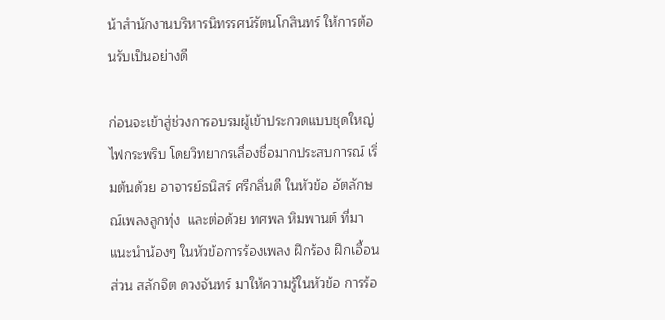น้าสำนักงานบริหารนิทรรศน์รัตนโกสินทร์ ให้การต้อนรับเป็นอย่างดี

ก่อนจะเข้าสู่ช่วงการอบรมผู้เข้าประกวดแบบชุดใหญ่ไฟกระพริบ โดยวิทยากรเลื่องชื่อมากประสบการณ์ เริ่มต้นด้วย อาจารย์ธนิสร์ ศรีกลิ่นดี ในหัวข้อ อัตลักษณ์เพลงลูกทุ่ง  และต่อด้วย ทศพล หิมพานต์ ที่มาแนะนำน้องๆ ในหัวข้อการร้องเพลง ฝึกร้อง ฝึกเอื้อน ส่วน สลักจิต ดวงจันทร์ มาให้ความรู้ในหัวข้อ การร้อ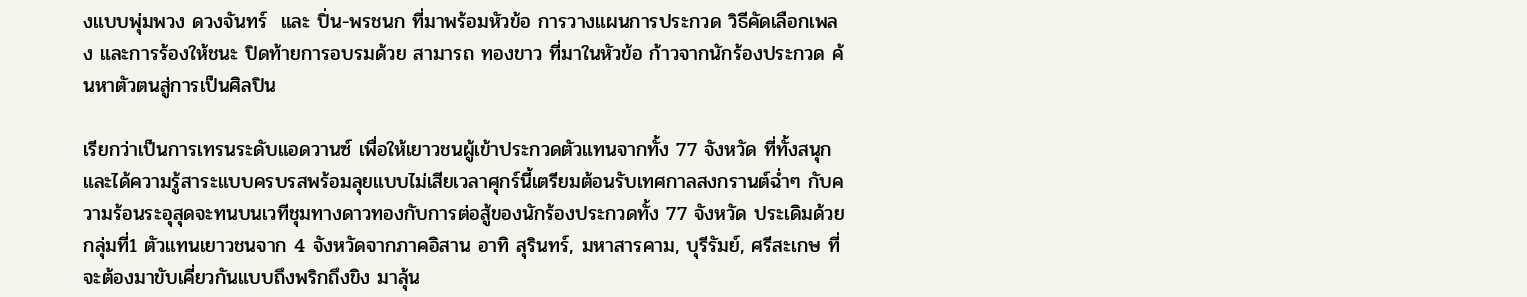งแบบพุ่มพวง ดวงจันทร์  และ ปิ่น-พรชนก ที่มาพร้อมหัวข้อ การวางแผนการประกวด วิธีคัดเลือกเพลง และการร้องให้ชนะ ปิดท้ายการอบรมด้วย สามารถ ทองขาว ที่มาในหัวข้อ ก้าวจากนักร้องประกวด ค้นหาตัวตนสู่การเป็นศิลปิน

เรียกว่าเป็นการเทรนระดับแอดวานซ์ เพื่อให้เยาวชนผู้เข้าประกวดตัวแทนจากทั้ง 77 จังหวัด ที่ทั้งสนุกและได้ความรู้สาระแบบครบรสพร้อมลุยแบบไม่เสียเวลาศุกร์นี้เตรียมต้อนรับเทศกาลสงกรานต์ฉ่ำๆ กับความร้อนระอุสุดจะทนบนเวทีชุมทางดาวทองกับการต่อสู้ของนักร้องประกวดทั้ง 77 จังหวัด ประเดิมด้วยกลุ่มที่1 ตัวแทนเยาวชนจาก 4 จังหวัดจากภาคอิสาน อาทิ สุรินทร์, มหาสารคาม, บุรีรัมย์, ศรีสะเกษ ที่จะต้องมาขับเคี่ยวกันแบบถึงพริกถึงขิง มาลุ้น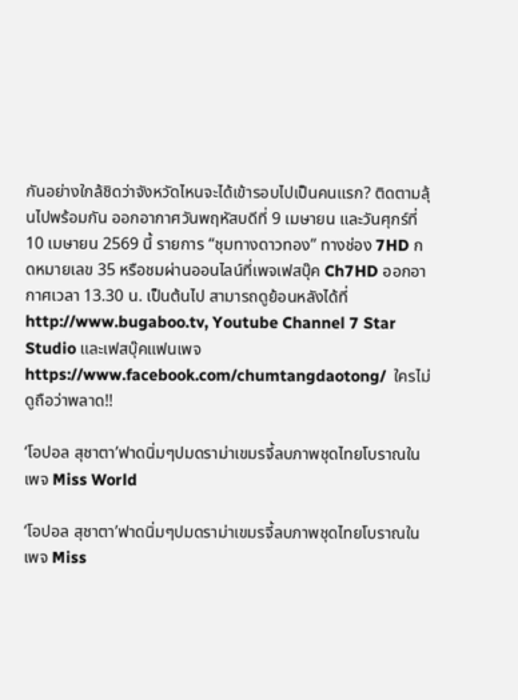กันอย่างใกล้ชิดว่าจังหวัดไหนจะได้เข้ารอบไปเป็นคนแรก? ติดตามลุ้นไปพร้อมกัน ออกอากาศวันพฤหัสบดีที่ 9 เมษายน และวันศุกร์ที่ 10 เมษายน 2569 นี้ รายการ “ชุมทางดาวทอง” ทางช่อง 7HD กดหมายเลข 35 หรือชมผ่านออนไลน์ที่เพจเฟสบุ๊ค Ch7HD ออกอากาศเวลา 13.30 น. เป็นต้นไป สามารถดูย้อนหลังได้ที่ http://www.bugaboo.tv, Youtube Channel 7 Star Studio และเฟสบุ๊คแฟนเพจhttps://www.facebook.com/chumtangdaotong/  ใครไม่ดูถือว่าพลาด!!

‘โอปอล สุชาตา’ฟาดนิ่มๆปมดราม่าเขมรจี้ลบภาพชุดไทยโบราณในเพจ Miss World

‘โอปอล สุชาตา’ฟาดนิ่มๆปมดราม่าเขมรจี้ลบภาพชุดไทยโบราณในเพจ Miss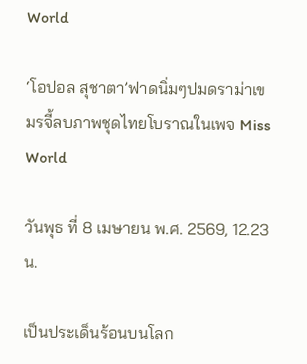World

‘โอปอล สุชาตา’ฟาดนิ่มๆปมดราม่าเขมรจี้ลบภาพชุดไทยโบราณในเพจ Miss World

วันพุธ ที่ 8 เมษายน พ.ศ. 2569, 12.23 น.

เป็นประเด็นร้อนบนโลก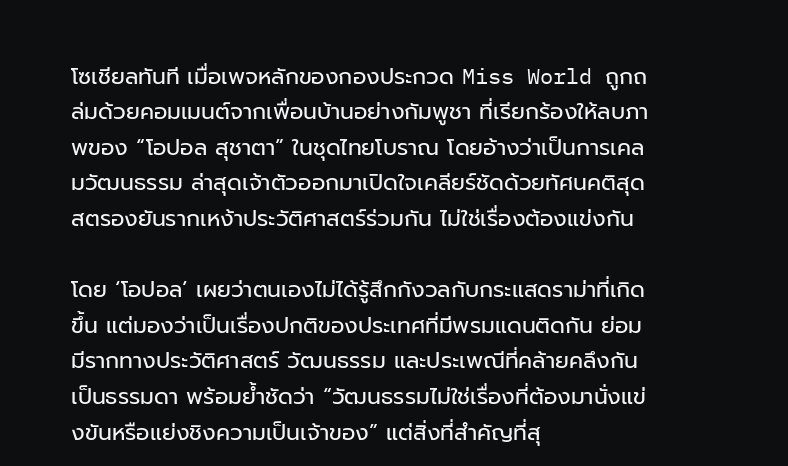โซเชียลทันที เมื่อเพจหลักของกองประกวด Miss World ถูกถล่มด้วยคอมเมนต์จากเพื่อนบ้านอย่างกัมพูชา ที่เรียกร้องให้ลบภาพของ “โอปอล สุชาตา” ในชุดไทยโบราณ โดยอ้างว่าเป็นการเคลมวัฒนธรรม ล่าสุดเจ้าตัวออกมาเปิดใจเคลียร์ชัดด้วยทัศนคติสุดสตรองยันรากเหง้าประวัติศาสตร์ร่วมกัน ไม่ใช่เรื่องต้องแข่งกัน

โดย ‘โอปอล’ เผยว่าตนเองไม่ได้รู้สึกกังวลกับกระแสดราม่าที่เกิดขึ้น แต่มองว่าเป็นเรื่องปกติของประเทศที่มีพรมแดนติดกัน ย่อมมีรากทางประวัติศาสตร์ วัฒนธรรม และประเพณีที่คล้ายคลึงกันเป็นธรรมดา พร้อมย้ำชัดว่า “วัฒนธรรมไม่ใช่เรื่องที่ต้องมานั่งแข่งขันหรือแย่งชิงความเป็นเจ้าของ” แต่สิ่งที่สำคัญที่สุ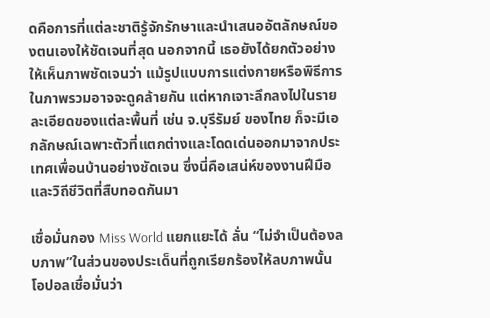ดคือการที่แต่ละชาติรู้จักรักษาและนำเสนออัตลักษณ์ของตนเองให้ชัดเจนที่สุด นอกจากนี้ เธอยังได้ยกตัวอย่างให้เห็นภาพชัดเจนว่า แม้รูปแบบการแต่งกายหรือพิธีการในภาพรวมอาจจะดูคล้ายกัน แต่หากเจาะลึกลงไปในรายละเอียดของแต่ละพื้นที่ เช่น จ.บุรีรัมย์ ของไทย ก็จะมีเอกลักษณ์เฉพาะตัวที่แตกต่างและโดดเด่นออกมาจากประเทศเพื่อนบ้านอย่างชัดเจน ซึ่งนี่คือเสน่ห์ของงานฝีมือและวิถีชีวิตที่สืบทอดกันมา

เชื่อมั่นกอง Miss World แยกแยะได้ ลั่น “ไม่จำเป็นต้องลบภาพ”ในส่วนของประเด็นที่ถูกเรียกร้องให้ลบภาพนั้น โอปอลเชื่อมั่นว่า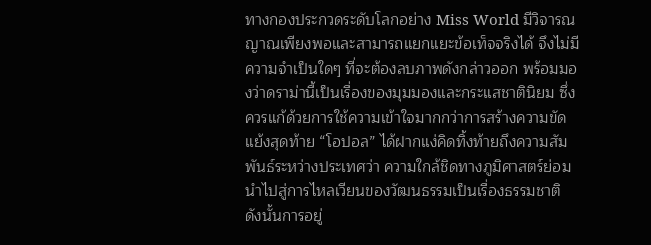ทางกองประกวดระดับโลกอย่าง Miss World มีวิจารณญาณเพียงพอและสามารถแยกแยะข้อเท็จจริงได้ จึงไม่มีความจำเป็นใดๆ ที่จะต้องลบภาพดังกล่าวออก พร้อมมองว่าดราม่านี้เป็นเรื่องของมุมมองและกระแสชาตินิยม ซึ่งควรแก้ด้วยการใช้ความเข้าใจมากกว่าการสร้างความขัดแย้งสุดท้าย “โอปอล” ได้ฝากแง่คิดทิ้งท้ายถึงความสัมพันธ์ระหว่างประเทศว่า ความใกล้ชิดทางภูมิศาสตร์ย่อมนำไปสู่การไหลเวียนของวัฒนธรรมเป็นเรื่องธรรมชาติ ดังนั้นการอยู่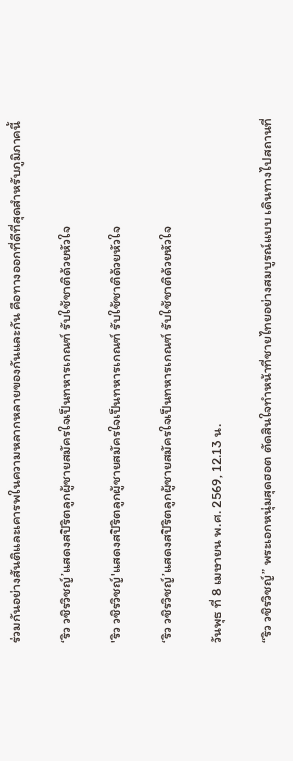ร่วมกันอย่างสันติและเคารพในความหลากหลายของกันและกัน คือทางออกที่ดีที่สุดสำหรับภูมิภาคนี้

‘ริว วชิรวิชญ์’แสดงสปิริตลูกผู้ชายสมัครใจเป็นทหารเกณฑ์ รับใช้ชาติด้วยหัวใจ

'ริว วชิรวิชญ์'แสดงสปิริตลูกผู้ชายสมัครใจเป็นทหารเกณฑ์ รับใช้ชาติด้วยหัวใจ

‘ริว วชิรวิชญ์’แสดงสปิริตลูกผู้ชายสมัครใจเป็นทหารเกณฑ์ รับใช้ชาติด้วยหัวใจ

วันพุธ ที่ 8 เมษายน พ.ศ. 2569, 12.13 น.

“ริว วชิรวิชญ์” พระเอกหนุ่มสุดฮอต ตัดสินใจทำหน้าที่ชายไทยอย่างสมบูรณ์แบบ เดินทางไปสถานที่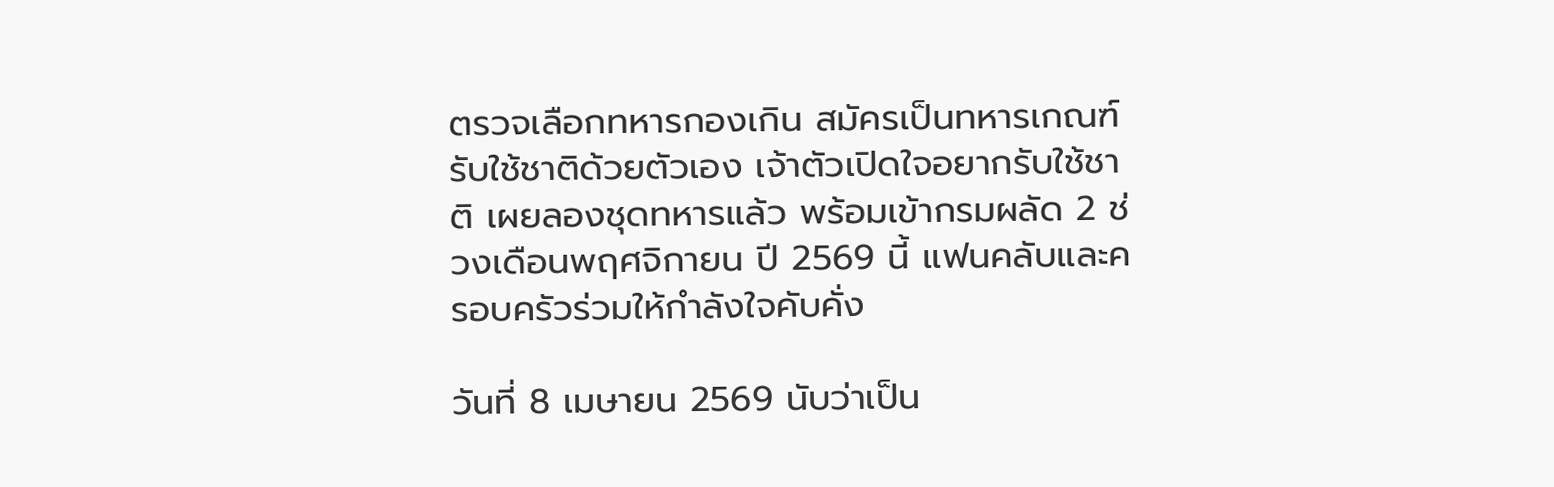ตรวจเลือกทหารกองเกิน สมัครเป็นทหารเกณฑ์รับใช้ชาติด้วยตัวเอง เจ้าตัวเปิดใจอยากรับใช้ชาติ เผยลองชุดทหารแล้ว พร้อมเข้ากรมผลัด 2 ช่วงเดือนพฤศจิกายน ปี 2569 นี้ แฟนคลับและครอบครัวร่วมให้กำลังใจคับคั่ง

วันที่ 8 เมษายน 2569 นับว่าเป็น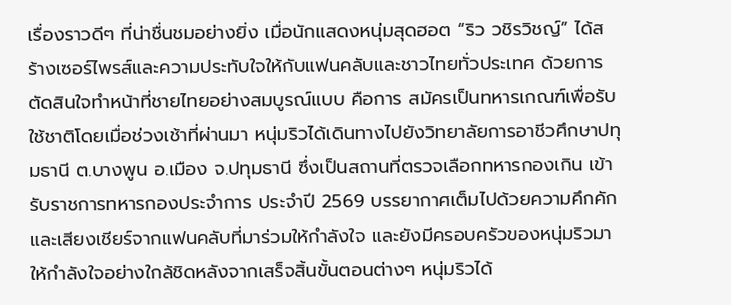เรื่องราวดีๆ ที่น่าชื่นชมอย่างยิ่ง เมื่อนักแสดงหนุ่มสุดฮอต “ริว วชิรวิชญ์” ได้สร้างเซอร์ไพรส์และความประทับใจให้กับแฟนคลับและชาวไทยทั่วประเทศ ด้วยการตัดสินใจทำหน้าที่ชายไทยอย่างสมบูรณ์แบบ คือการ สมัครเป็นทหารเกณฑ์เพื่อรับใช้ชาติโดยเมื่อช่วงเช้าที่ผ่านมา หนุ่มริวได้เดินทางไปยังวิทยาลัยการอาชีวศึกษาปทุมธานี ต.บางพูน อ.เมือง จ.ปทุมธานี ซึ่งเป็นสถานที่ตรวจเลือกทหารกองเกิน เข้ารับราชการทหารกองประจำการ ประจำปี 2569 บรรยากาศเต็มไปด้วยความคึกคักและเสียงเชียร์จากแฟนคลับที่มาร่วมให้กำลังใจ และยังมีครอบครัวของหนุ่มริวมาให้กำลังใจอย่างใกล้ชิดหลังจากเสร็จสิ้นขั้นตอนต่างๆ หนุ่มริวได้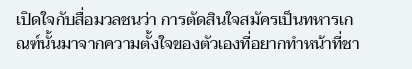เปิดใจกับสื่อมวลชนว่า การตัดสินใจสมัครเป็นทหารเกณฑ์นั้นมาจากความตั้งใจของตัวเองที่อยากทำหน้าที่ชา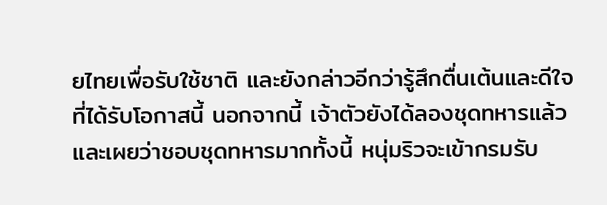ยไทยเพื่อรับใช้ชาติ และยังกล่าวอีกว่ารู้สึกตื่นเต้นและดีใจที่ได้รับโอกาสนี้ นอกจากนี้ เจ้าตัวยังได้ลองชุดทหารแล้ว และเผยว่าชอบชุดทหารมากทั้งนี้ หนุ่มริวจะเข้ากรมรับ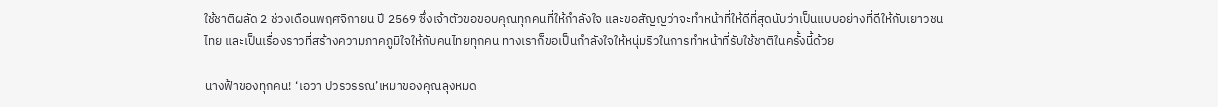ใช้ชาติผลัด 2 ช่วงเดือนพฤศจิกายน ปี 2569 ซึ่งเจ้าตัวขอขอบคุณทุกคนที่ให้กำลังใจ และขอสัญญว่าจะทำหน้าที่ให้ดีที่สุดนับว่าเป็นแบบอย่างที่ดีให้กับเยาวชนไทย และเป็นเรื่องราวที่สร้างความภาคภูมิใจให้กับคนไทยทุกคน ทางเราก็ขอเป็นกำลังใจให้หนุ่มริวในการทำหน้าที่รับใช้ชาติในครั้งนี้ด้วย

นางฟ้าของทุกคน! ‘เอวา ปวรวรรณ’เหมาของคุณลุงหมด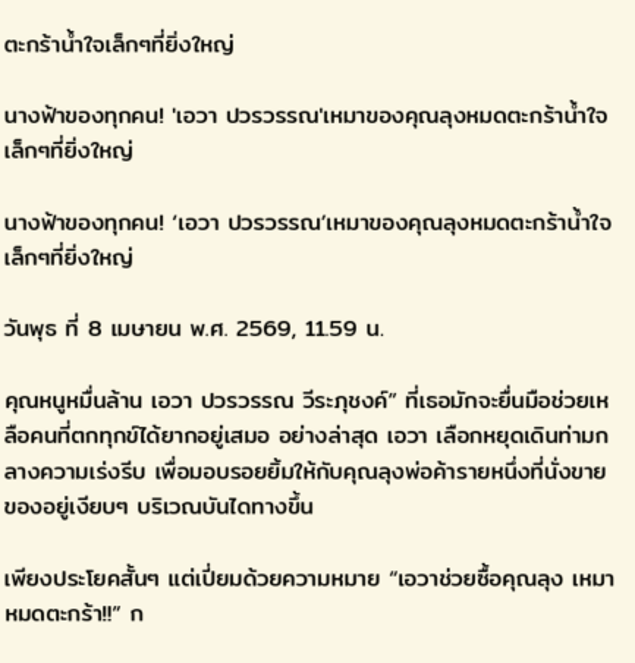ตะกร้าน้ำใจเล็กๆที่ยิ่งใหญ่

นางฟ้าของทุกคน! 'เอวา ปวรวรรณ'เหมาของคุณลุงหมดตะกร้าน้ำใจเล็กๆที่ยิ่งใหญ่

นางฟ้าของทุกคน! ‘เอวา ปวรวรรณ’เหมาของคุณลุงหมดตะกร้าน้ำใจเล็กๆที่ยิ่งใหญ่

วันพุธ ที่ 8 เมษายน พ.ศ. 2569, 11.59 น.

คุณหนูหมื่นล้าน เอวา ปวรวรรณ วีระภุชงค์” ที่เธอมักจะยื่นมือช่วยเหลือคนที่ตกทุกข์ได้ยากอยู่เสมอ อย่างล่าสุด เอวา เลือกหยุดเดินท่ามกลางความเร่งรีบ เพื่อมอบรอยยิ้มให้กับคุณลุงพ่อค้ารายหนึ่งที่นั่งขายของอยู่เงียบๆ บริเวณบันไดทางขึ้น

เพียงประโยคสั้นๆ แต่เปี่ยมด้วยความหมาย “เอวาช่วยซื้อคุณลุง เหมาหมดตะกร้า!!” ก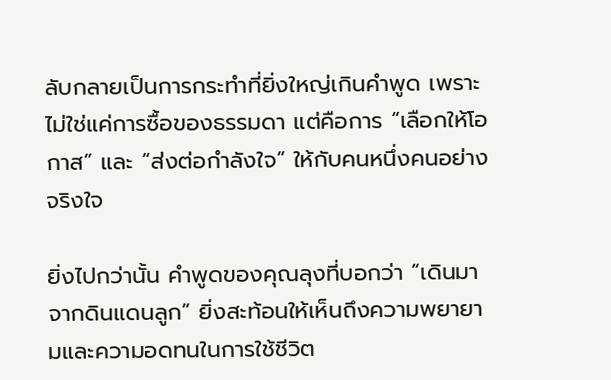ลับกลายเป็นการกระทำที่ยิ่งใหญ่เกินคำพูด เพราะไม่ใช่แค่การซื้อของธรรมดา แต่คือการ “เลือกให้โอกาส” และ “ส่งต่อกำลังใจ” ให้กับคนหนึ่งคนอย่างจริงใจ

ยิ่งไปกว่านั้น คำพูดของคุณลุงที่บอกว่า “เดินมาจากดินแดนลูก” ยิ่งสะท้อนให้เห็นถึงความพยายามและความอดทนในการใช้ชีวิต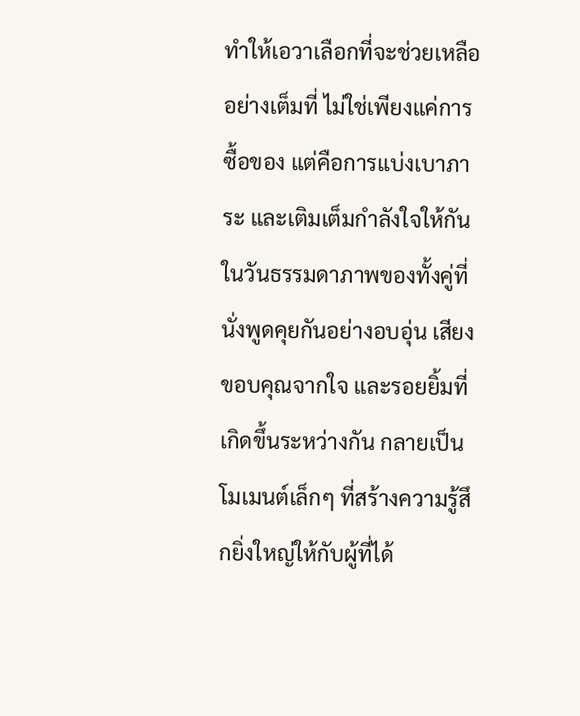ทำให้เอวาเลือกที่จะช่วยเหลืออย่างเต็มที่ ไม่ใช่เพียงแค่การซื้อของ แต่คือการแบ่งเบาภาระ และเติมเต็มกำลังใจให้กันในวันธรรมดาภาพของทั้งคู่ที่นั่งพูดคุยกันอย่างอบอุ่น เสียงขอบคุณจากใจ และรอยยิ้มที่เกิดขึ้นระหว่างกัน กลายเป็นโมเมนต์เล็กๆ ที่สร้างความรู้สึกยิ่งใหญ่ให้กับผู้ที่ได้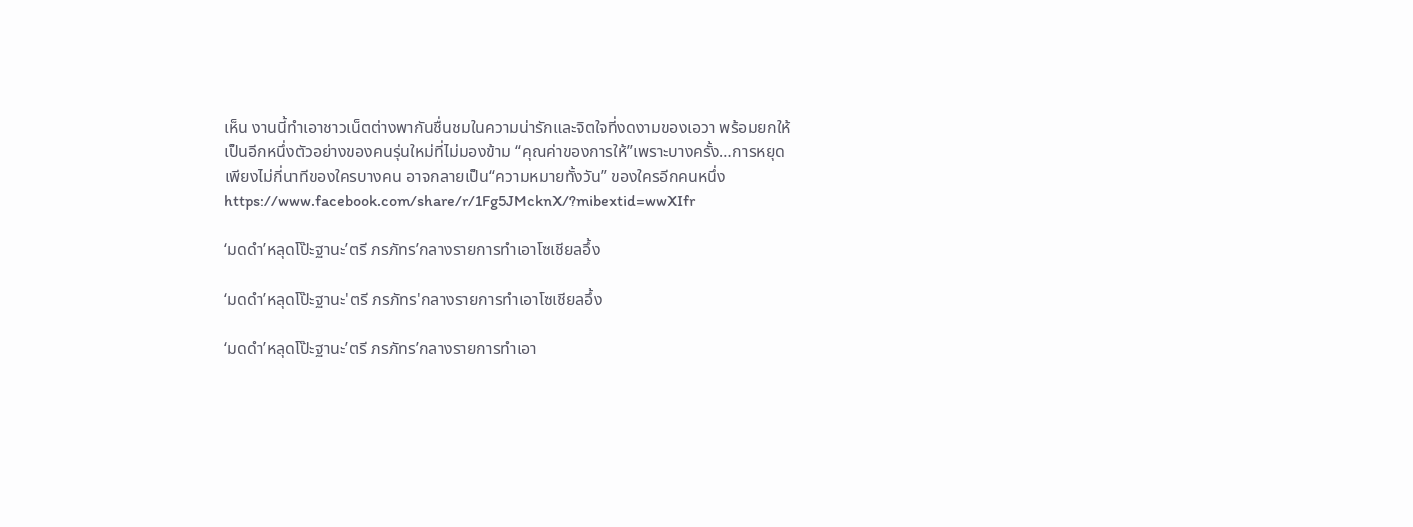เห็น งานนี้ทำเอาชาวเน็ตต่างพากันชื่นชมในความน่ารักและจิตใจที่งดงามของเอวา พร้อมยกให้เป็นอีกหนึ่งตัวอย่างของคนรุ่นใหม่ที่ไม่มองข้าม “คุณค่าของการให้”เพราะบางครั้ง…การหยุดเพียงไม่กี่นาทีของใครบางคน อาจกลายเป็น“ความหมายทั้งวัน” ของใครอีกคนหนึ่งhttps://www.facebook.com/share/r/1Fg5JMcknX/?mibextid=wwXIfr

‘มดดำ’หลุดโป๊ะฐานะ’ตรี ภรภัทร’กลางรายการทำเอาโซเชียลอึ้ง

‘มดดำ’หลุดโป๊ะฐานะ'ตรี ภรภัทร'กลางรายการทำเอาโซเชียลอึ้ง

‘มดดำ’หลุดโป๊ะฐานะ’ตรี ภรภัทร’กลางรายการทำเอา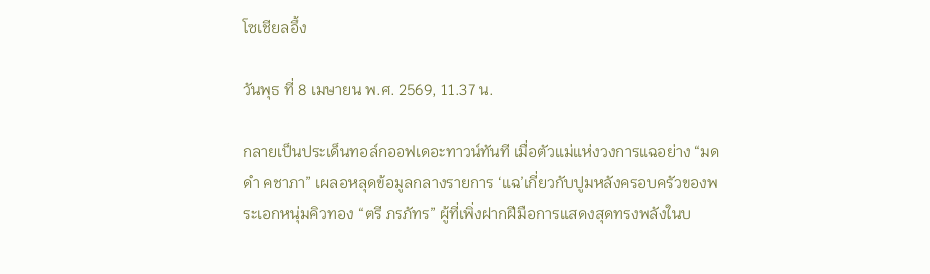โซเชียลอึ้ง

วันพุธ ที่ 8 เมษายน พ.ศ. 2569, 11.37 น.

กลายเป็นประเด็นทอล์กออฟเดอะทาวน์ทันที เมื่อตัวแม่แห่งวงการแฉอย่าง “มดดำ คชาภา” เผลอหลุดข้อมูลกลางรายการ ‘แฉ’เกี่ยวกับปูมหลังครอบครัวของพระเอกหนุ่มคิวทอง “ตรี ภรภัทร” ผู้ที่เพิ่งฝากฝีมือการแสดงสุดทรงพลังในบ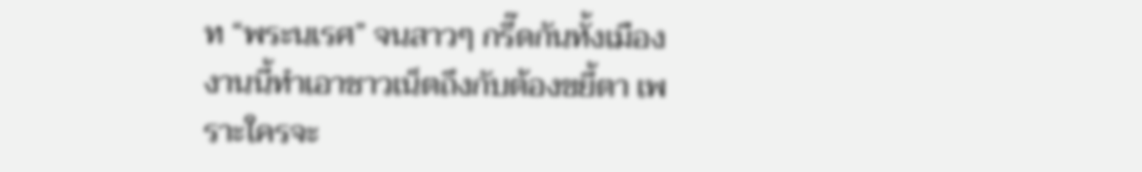ท “พระนเรศ” จนสาวๆ กรี๊ดกันทั้งเมือง งานนี้ทำเอาชาวเน็ตถึงกับต้องขยี้ตา เพราะใครจะ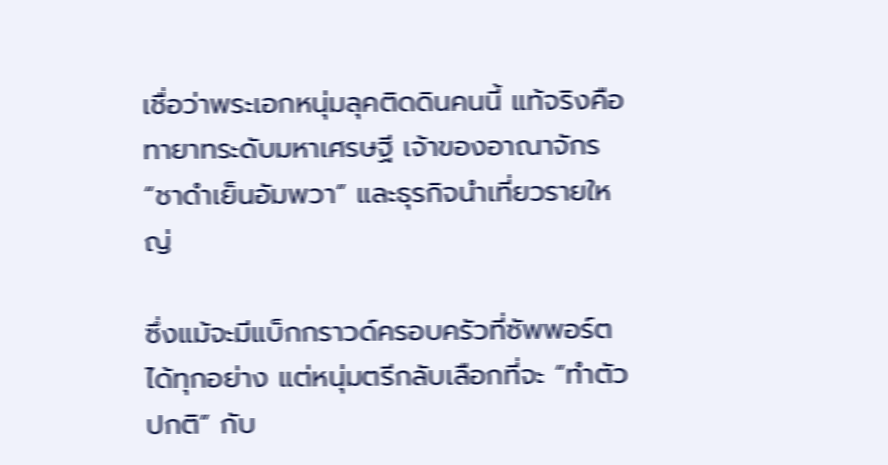เชื่อว่าพระเอกหนุ่มลุคติดดินคนนี้ แท้จริงคือ ทายาทระดับมหาเศรษฐี เจ้าของอาณาจักร “ชาดำเย็นอัมพวา” และธุรกิจนำเที่ยวรายใหญ่

ซึ่งแม้จะมีแบ็กกราวด์ครอบครัวที่ซัพพอร์ตได้ทุกอย่าง แต่หนุ่มตรีกลับเลือกที่จะ “ทำตัวปกติ” กับ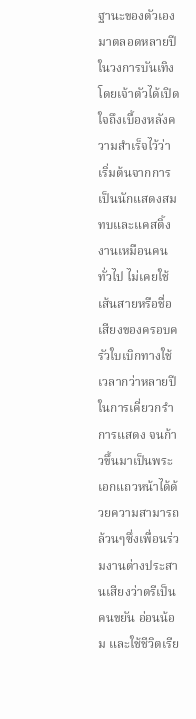ฐานะของตัวเองมาตลอดหลายปีในวงการบันเทิง โดยเจ้าตัวได้เปิดใจถึงเบื้องหลังความสำเร็จไว้ว่า เริ่มต้นจากการเป็นนักแสดงสมทบและแคสติ้งงานเหมือนคนทั่วไป ไม่เคยใช้เส้นสายหรือชื่อเสียงของครอบครัวใบเบิกทางใช้เวลากว่าหลายปีในการเคี่ยวกรำการแสดง จนก้าวขึ้นมาเป็นพระเอกแถวหน้าได้ด้วยความสามารถล้วนๆซึ่งเพื่อนร่วมงานต่างประสานเสียงว่าตรีเป็นคนขยัน อ่อนน้อม และใช้ชีวิตเรีย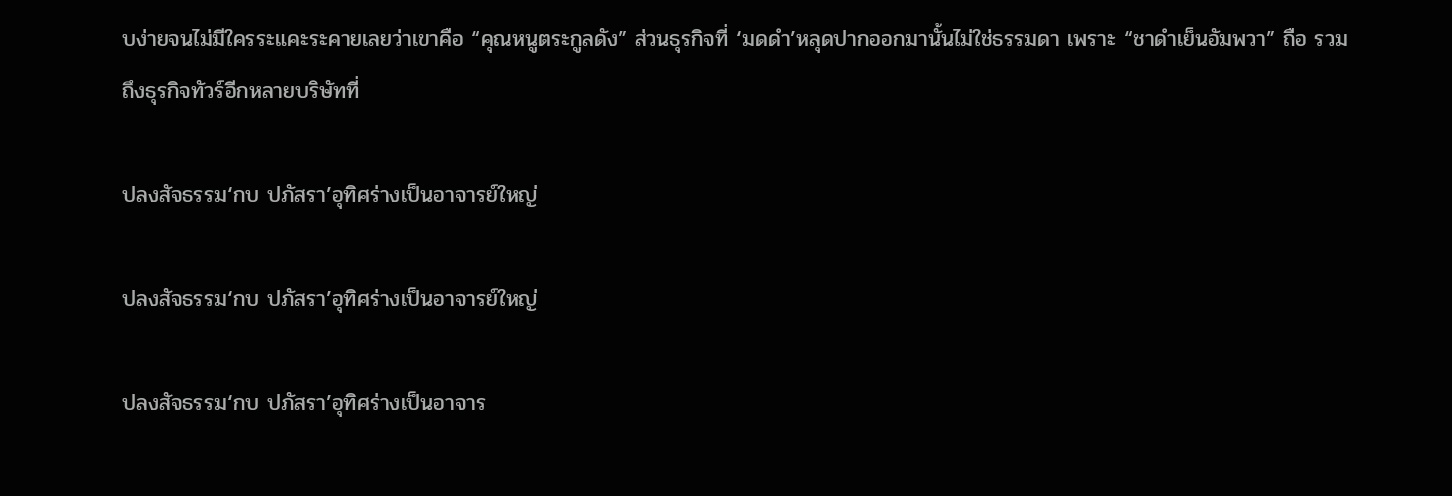บง่ายจนไม่มีใครระแคะระคายเลยว่าเขาคือ “คุณหนูตระกูลดัง” ส่วนธุรกิจที่ ‘มดดำ’หลุดปากออกมานั้นไม่ใช่ธรรมดา เพราะ “ชาดำเย็นอัมพวา” ถือ รวมถึงธุรกิจทัวร์อีกหลายบริษัทที่

ปลงสัจธรรม‘กบ ปภัสรา’อุทิศร่างเป็นอาจารย์ใหญ่

ปลงสัจธรรม‘กบ ปภัสรา’อุทิศร่างเป็นอาจารย์ใหญ่

ปลงสัจธรรม‘กบ ปภัสรา’อุทิศร่างเป็นอาจาร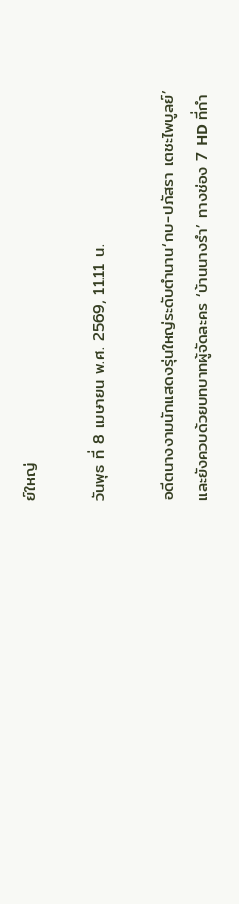ย์ใหญ่

วันพุธ ที่ 8 เมษายน พ.ศ. 2569, 11.11 น.

อดีตนางงามนักแสดงรุ่นใหญ่ระดับตำนาน‘กบ-ปภัสรา เตชะไพบูลย์’และยังควบด้วยบทบาทผู้จัดละคร ‘บ้านนางรำ’ ทางช่อง 7 HD ที่กำ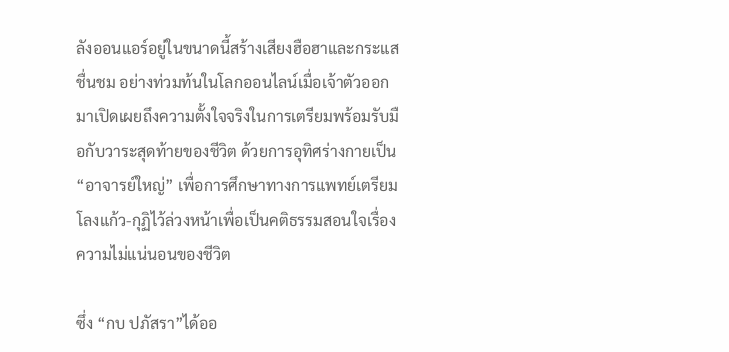ลังออนแอร์อยู่ในขนาดนี้สร้างเสียงฮือฮาและกระแสชื่นชม อย่างท่วมท้นในโลกออนไลน์เมื่อเจ้าตัวออกมาเปิดเผยถึงความตั้งใจจริงในการเตรียมพร้อมรับมือกับวาระสุดท้ายของชีวิต ด้วยการอุทิศร่างกายเป็น “อาจารย์ใหญ่” เพื่อการศึกษาทางการแพทย์เตรียมโลงแก้ว-กุฏิไว้ล่วงหน้าเพื่อเป็นคติธรรมสอนใจเรื่องความไม่แน่นอนของชีวิต

ซึ่ง “กบ ปภัสรา”ได้ออ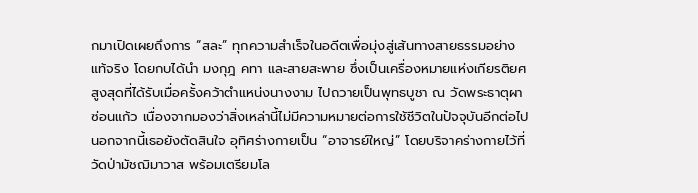กมาเปิดเผยถึงการ “สละ” ทุกความสำเร็จในอดีตเพื่อมุ่งสู่เส้นทางสายธรรมอย่างแท้จริง โดยกบได้นำ มงกุฎ คทา และสายสะพาย ซึ่งเป็นเครื่องหมายแห่งเกียรติยศสูงสุดที่ได้รับเมื่อครั้งคว้าตำแหน่งนางงาม ไปถวายเป็นพุทธบูชา ณ วัดพระธาตุผาซ่อนแก้ว เนื่องจากมองว่าสิ่งเหล่านี้ไม่มีความหมายต่อการใช้ชีวิตในปัจจุบันอีกต่อไปนอกจากนี้เธอยังตัดสินใจ อุทิศร่างกายเป็น “อาจารย์ใหญ่” โดยบริจาคร่างกายไว้ที่วัดป่ามัชฌิมาวาส พร้อมเตรียมโล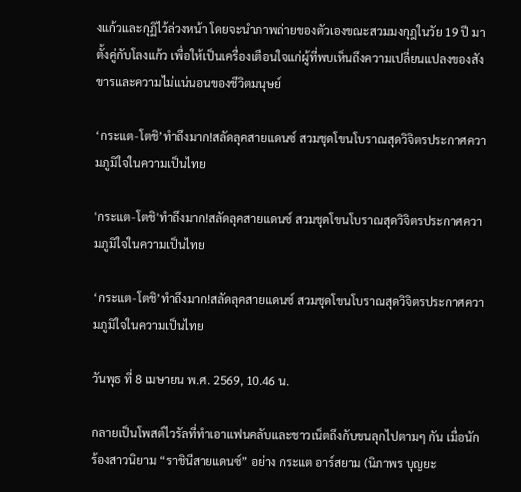งแก้วและกุฏิไว้ล่วงหน้า โดยจะนำภาพถ่ายของตัวเองขณะสวมมงกุฎในวัย 19 ปี มาตั้งคู่กับโลงแก้ว เพื่อให้เป็นเครื่องเตือนใจแก่ผู้ที่พบเห็นถึงความเปลี่ยนแปลงของสังขารและความไม่แน่นอนของชีวิตมนุษย์

‘กระแต-โตชิ’ทำถึงมาก!สลัดลุคสายแดนซ์ สวมชุดโขนโบราณสุดวิจิตรประกาศความภูมิใจในความเป็นไทย

'กระแต-โตชิ'ทำถึงมาก!สลัดลุคสายแดนซ์ สวมชุดโขนโบราณสุดวิจิตรประกาศความภูมิใจในความเป็นไทย

‘กระแต-โตชิ’ทำถึงมาก!สลัดลุคสายแดนซ์ สวมชุดโขนโบราณสุดวิจิตรประกาศความภูมิใจในความเป็นไทย

วันพุธ ที่ 8 เมษายน พ.ศ. 2569, 10.46 น.

กลายเป็นโพสต์ไวรัลที่ทำเอาแฟนคลับและชาวเน็ตถึงกับขนลุกไปตามๆ กัน เมื่อนักร้องสาวนิยาม “ราชินีสายแดนซ์” อย่าง กระแต อาร์สยาม (นิภาพร บุญยะ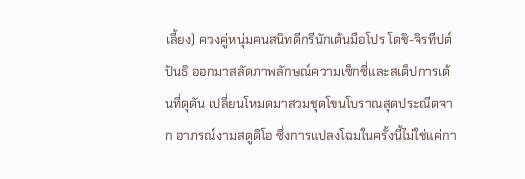เลี้ยง) ควงคู่หนุ่มคนสนิทดีกรีนักเต้นมือโปร โตชิ-จิรทีปต์ ปันธิ ออกมาสลัดภาพลักษณ์ความเซ็กซี่และสเต็ปการเต้นที่ดุดัน เปลี่ยนโหมดมาสวมชุดโขนโบราณสุดประณีตจาก อาภรณ์งามสตูดิโอ ซึ่งการแปลงโฉมในครั้งนี้ไม่ใช่แค่กา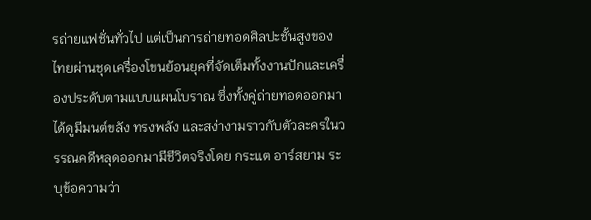รถ่ายแฟชั่นทั่วไป แต่เป็นการถ่ายทอดศิลปะชั้นสูงของไทยผ่านชุดเครื่องโขนย้อนยุคที่จัดเต็มทั้งงานปักและเครื่องประดับตามแบบแผนโบราณ ซึ่งทั้งคู่ถ่ายทอดออกมาได้ดูมีมนต์ขลัง ทรงพลัง และสง่างามราวกับตัวละครในวรรณคดีหลุดออกมามีชีวิตจริงโดย กระแต อาร์สยาม ระบุข้อความว่า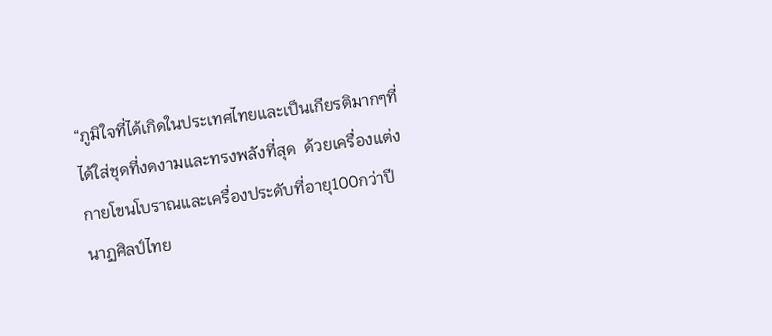“ภูมิใจที่ได้เกิดในประเทศไทยและเป็นเกียรติมากๆที่ได้ใส่ชุดที่งดงามและทรงพลังที่สุด  ด้วยเครื่องแต่งกายโขนโบราณและเครื่องประดับที่อายุ100กว่าปีนาฏศิลป์ไทย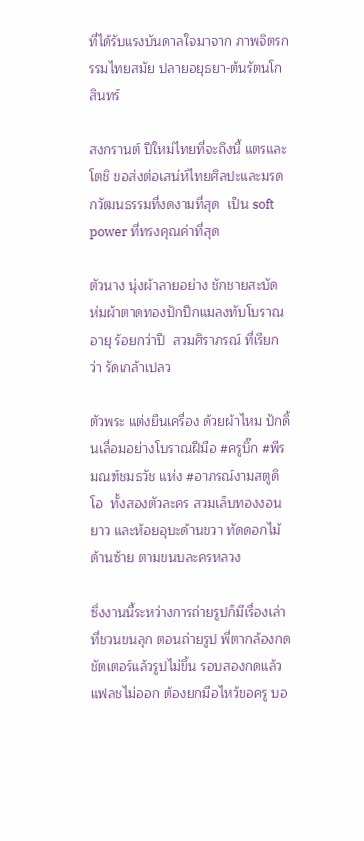ที่ได้รับแรงบันดาลใจมาจาก ภาพจิตรกรรมไทยสมัย ปลายอยุธยา-ต้นรัตนโกสินทร์

สงกรานต์ ปีใหม่ไทยที่จะถึงนี้ แตรและโตชิ ขอส่งต่อเสน่ห์ไทยศิลปะและมรดกวัฒนธรรมที่งดงามที่สุด  เป็น soft power ที่ทรงคุณค่าที่สุด

ตัวนาง นุ่งผ้าลายอย่าง ชักชายสะบัด ห่มผ้าตาดทองปักปีกแมลงทับโบราณ อายุ ร้อยกว่าปี  สวมศิราภรณ์ ที่เรียกว่า รัดเกล้าเปลว

ตัวพระ แต่งยืนเครื่อง ด้วยผ้าไหม ปักดิ้นเลื่อมอย่างโบราณฝีมือ #ครูบิ๊ก #พีรมณฑ์ชมธวัช แห่ง #อาภรณ์งามสตูดิโอ  ทั้งสองตัวละคร สวมเล็บทองงอนยาว และห้อยอุบะด้านขวา ทัดดอกไม้ด้านซ้าย ตามขนบละครหลวง

ซึ่งงานนี้ระหว่างการถ่ายรูปก็มีเรื่องเล่าที่ชวนขนลุก ตอนถ่ายรูป พี่ตากล้องกดชัตเตอร์แล้วรูปไม่ขึ้น รอบสองกดแล้วแฟลชไม่ออก ต้องยกมือไหว้ขอครู บอ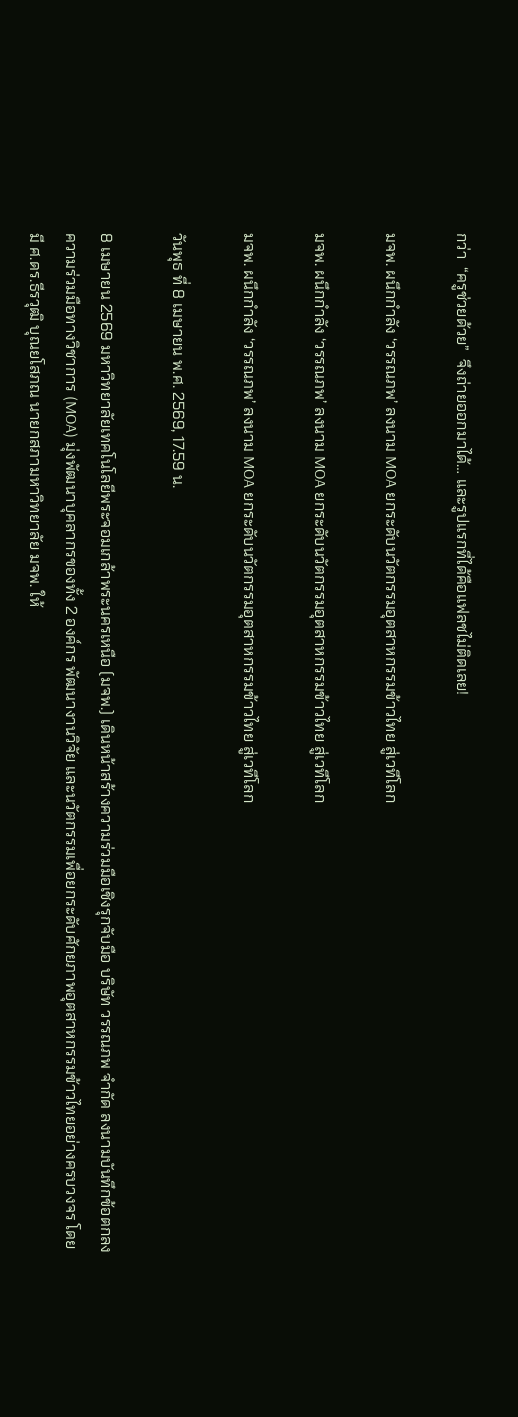กว่า  “ครูช่วยด้วย”  จึงถ่ายออกมาได้… และรูปแรกที่ได้คือแฟลชไม่ติดเลย!

มจพ. ผนึกกำลัง ‘วรรณภพ’ ลงนาม MOA ยกระดับนวัตกรรมอุตสาหกรรมข้าวไทย สู่เวทีโลก

มจพ. ผนึกกำลัง ‘วรรณภพ’ ลงนาม MOA ยกระดับนวัตกรรมอุตสาหกรรมข้าวไทย สู่เวทีโลก

มจพ. ผนึกกำลัง ‘วรรณภพ’ ลงนาม MOA ยกระดับนวัตกรรมอุตสาหกรรมข้าวไทย สู่เวทีโลก

วันพุธ ที่ 8 เมษายน พ.ศ. 2569, 17.59 น.

8 เมษายน 2569 มหาวิทยาลัยเทคโนโลยีพระจอมเกล้าพระนครเหนือ (มจพ.) เดินหน้าสร้างความร่วมมือเชิงรุกจับมือ บริษัท วรรณภพ จำกัด ลงนามบันทึกข้อตกลงความร่วมมือทางวิชาการ (MOA) มุ่งพัฒนาบุคลากรของทั้ง 2 องค์กร พัฒนางานวิจัย และนวัตกรรมเพื่อยกระดับศักยภาพอุตสาหกรรมข้าวไทยอย่างครบวงจร โดยมี ศ.ดร.ธีรวุฒิ บุณยโสภณ นายกสภามหาวิทยาลัย มจพ. ให้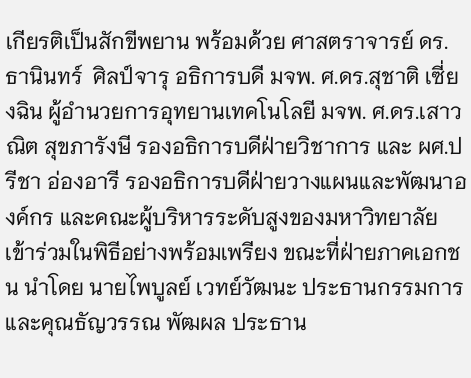เกียรติเป็นสักขีพยาน พร้อมด้วย ศาสตราจารย์ ดร.ธานินทร์  ศิลป์จารุ อธิการบดี มจพ. ศ.ดร.สุชาติ เซี่ยงฉิน ผู้อำนวยการอุทยานเทคโนโลยี มจพ. ศ.ดร.เสาวณิต สุขภารังษี รองอธิการบดีฝ่ายวิชาการ และ ผศ.ปรีชา อ่องอารี รองอธิการบดีฝ่ายวางแผนและพัฒนาองค์กร และคณะผู้บริหารระดับสูงของมหาวิทยาลัย เข้าร่วมในพิธีอย่างพร้อมเพรียง ขณะที่ฝ่ายภาคเอกชน นำโดย นายไพบูลย์ เวทย์วัฒนะ ประธานกรรมการ และคุณธัญวรรณ พัฒผล ประธาน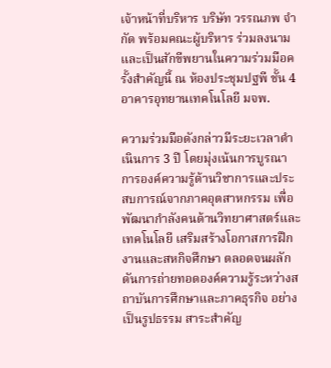เจ้าหน้าที่บริหาร บริษัท วรรณภพ จำกัด พร้อมคณะผู้บริหาร ร่วมลงนามและเป็นสักขีพยานในความร่วมมือครั้งสำคัญนี้ ณ ห้องประชุมปฐพี ชั้น 4 อาคารอุทยานเทคโนโลยี มจพ.

ความร่วมมือดังกล่าวมีระยะเวลาดำเนินการ 3 ปี โดยมุ่งเน้นการบูรณาการองค์ความรู้ด้านวิชาการและประสบการณ์จากภาคอุตสาหกรรม เพื่อพัฒนากำลังคนด้านวิทยาศาสตร์และเทคโนโลยี เสริมสร้างโอกาสการฝึกงานและสหกิจศึกษา ตลอดจนผลักดันการถ่ายทอดองค์ความรู้ระหว่างสถาบันการศึกษาและภาคธุรกิจ อย่างเป็นรูปธรรม สาระสำคัญ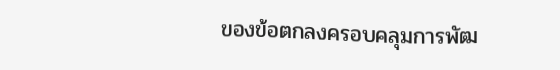ของข้อตกลงครอบคลุมการพัฒ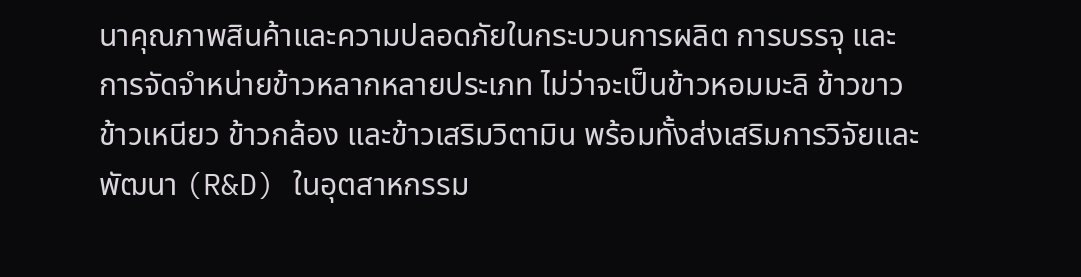นาคุณภาพสินค้าและความปลอดภัยในกระบวนการผลิต การบรรจุ และการจัดจำหน่ายข้าวหลากหลายประเภท ไม่ว่าจะเป็นข้าวหอมมะลิ ข้าวขาว ข้าวเหนียว ข้าวกล้อง และข้าวเสริมวิตามิน พร้อมทั้งส่งเสริมการวิจัยและพัฒนา (R&D) ในอุตสาหกรรม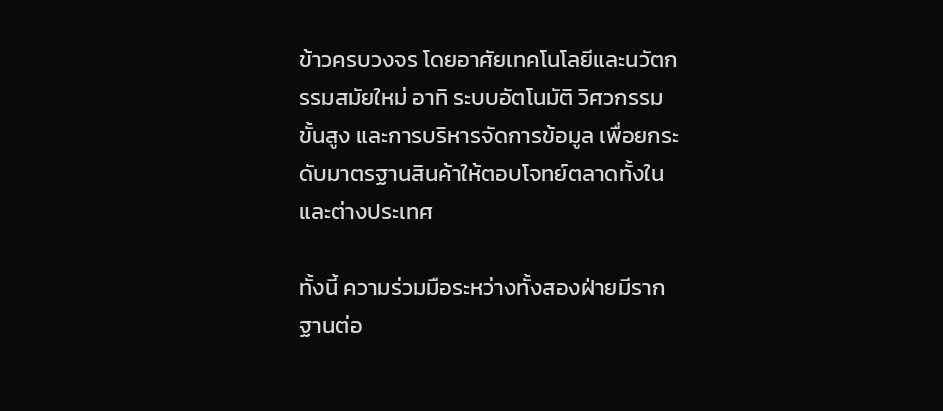ข้าวครบวงจร โดยอาศัยเทคโนโลยีและนวัตกรรมสมัยใหม่ อาทิ ระบบอัตโนมัติ วิศวกรรมขั้นสูง และการบริหารจัดการข้อมูล เพื่อยกระดับมาตรฐานสินค้าให้ตอบโจทย์ตลาดทั้งในและต่างประเทศ

ทั้งนี้ ความร่วมมือระหว่างทั้งสองฝ่ายมีรากฐานต่อ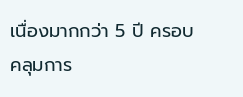เนื่องมากกว่า 5 ปี ครอบคลุมการ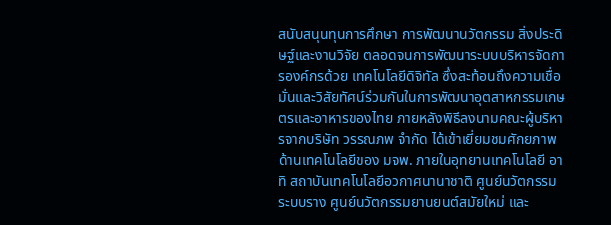สนับสนุนทุนการศึกษา การพัฒนานวัตกรรม สิ่งประดิษฐ์และงานวิจัย ตลอดจนการพัฒนาระบบบริหารจัดการองค์กรด้วย เทคโนโลยีดิจิทัล ซึ่งสะท้อนถึงความเชื่อมั่นและวิสัยทัศน์ร่วมกันในการพัฒนาอุตสาหกรรมเกษตรและอาหารของไทย ภายหลังพิธีลงนามคณะผู้บริหารจากบริษัท วรรณภพ จำกัด ได้เข้าเยี่ยมชมศักยภาพด้านเทคโนโลยีของ มจพ. ภายในอุทยานเทคโนโลยี อาทิ สถาบันเทคโนโลยีอวกาศนานาชาติ ศูนย์นวัตกรรมระบบราง ศูนย์นวัตกรรมยานยนต์สมัยใหม่ และ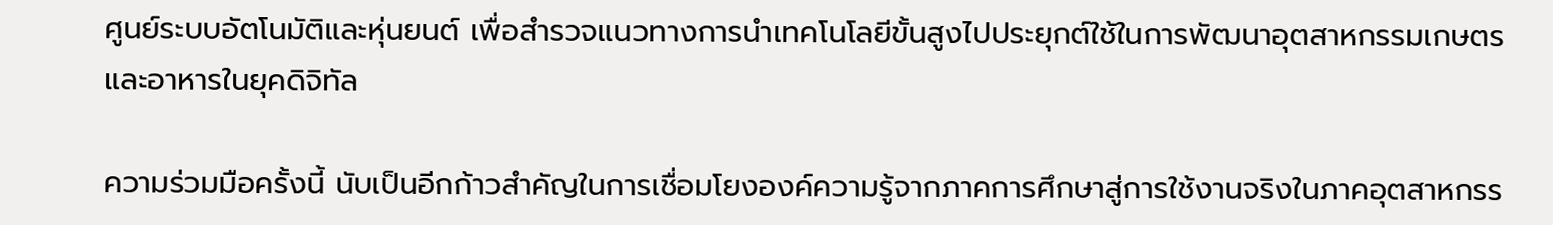ศูนย์ระบบอัตโนมัติและหุ่นยนต์ เพื่อสำรวจแนวทางการนำเทคโนโลยีขั้นสูงไปประยุกต์ใช้ในการพัฒนาอุตสาหกรรมเกษตรและอาหารในยุคดิจิทัล

ความร่วมมือครั้งนี้ นับเป็นอีกก้าวสำคัญในการเชื่อมโยงองค์ความรู้จากภาคการศึกษาสู่การใช้งานจริงในภาคอุตสาหกรร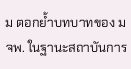ม ตอกย้ำบทบาทของ มจพ. ในฐานะสถาบันการ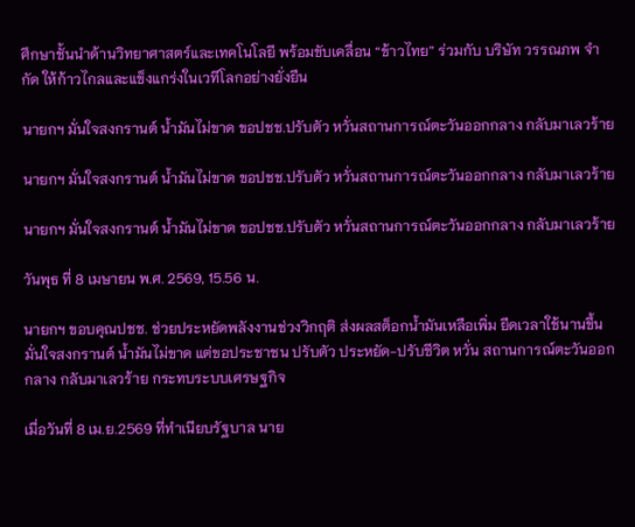ศึกษาชั้นนำด้านวิทยาศาสตร์และเทคโนโลยี พร้อมขับเคลื่อน “ข้าวไทย” ร่วมกับ บริษัท วรรณภพ จำกัด ให้ก้าวไกลและแข็งแกร่งในเวทีโลกอย่างยั่งยืน

นายกฯ มั่นใจสงกรานต์ น้ำมันไม่ขาด ขอปชช.ปรับตัว หวั่นสถานการณ์ตะวันออกกลาง กลับมาเลวร้าย

นายกฯ มั่นใจสงกรานต์ น้ำมันไม่ขาด ขอปชช.ปรับตัว หวั่นสถานการณ์ตะวันออกกลาง กลับมาเลวร้าย

นายกฯ มั่นใจสงกรานต์ น้ำมันไม่ขาด ขอปชช.ปรับตัว หวั่นสถานการณ์ตะวันออกกลาง กลับมาเลวร้าย

วันพุธ ที่ 8 เมษายน พ.ศ. 2569, 15.56 น.

นายกฯ ขอบคุณปชช. ช่วยประหยัดพลังงานช่วงวิกฤติ ส่งผลสต็อกน้ำมันเหลือเพิ่ม ยืดเวลาใช้นานขึ้น มั่นใจสงกรานต์ น้ำมันไม่ขาด แต่ขอประชาชน ปรับตัว ประหยัด-ปรับชีวิต หวั่น สถานการณ์ตะวันออกกลาง กลับมาเลวร้าย กระทบระบบเศรษฐกิจ

เมื่อวันที่ 8 เม.ย.2569 ที่ทําเนียบรัฐบาล นาย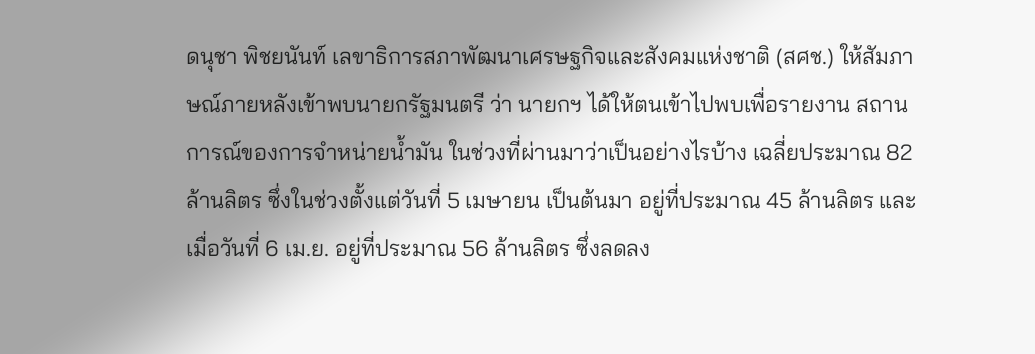ดนุชา พิชยนันท์ เลขาธิการสภาพัฒนาเศรษฐกิจและสังคมแห่งชาติ (สศช.) ให้สัมภาษณ์ภายหลังเข้าพบนายกรัฐมนตรี ว่า นายกฯ ได้ให้ตนเข้าไปพบเพื่อรายงาน สถานการณ์ของการจําหน่ายน้ำมัน ในช่วงที่ผ่านมาว่าเป็นอย่างไรบ้าง เฉลี่ยประมาณ 82 ล้านลิตร ซึ่งในช่วงตั้งแต่วันที่ 5 เมษายน เป็นต้นมา อยู่ที่ประมาณ 45 ล้านลิตร และเมื่อวันที่ 6 เม.ย. อยู่ที่ประมาณ 56 ล้านลิตร ซึ่งลดลง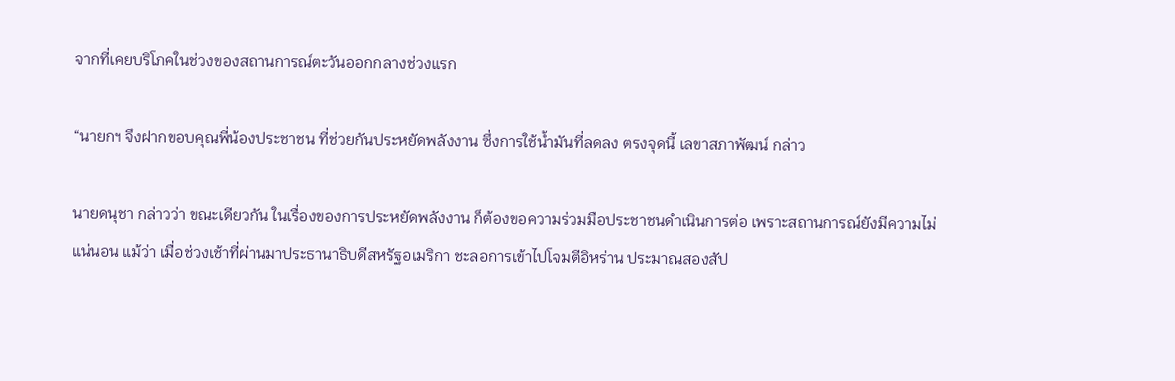จากที่เคยบริโภคในช่วงของสถานการณ์ตะวันออกกลางช่วงแรก

“นายกฯ จึงฝากขอบคุณพี่น้องประชาชน ที่ช่วยกันประหยัดพลังงาน ซึ่งการใช้น้ำมันที่ลดลง ตรงจุดนี้ เลขาสภาพัฒน์ กล่าว

นายดนุชา กล่าวว่า ขณะเดียวกัน ในเรื่องของการประหยัดพลังงาน ก็ต้องขอความร่วมมือประชาชนดําเนินการต่อ เพราะสถานการณ์ยังมีความไม่แน่นอน แม้ว่า เมื่อช่วงเช้าที่ผ่านมาประธานาธิบดีสหรัฐอเมริกา ชะลอการเข้าไปโจมตีอิหร่าน ประมาณสองสัป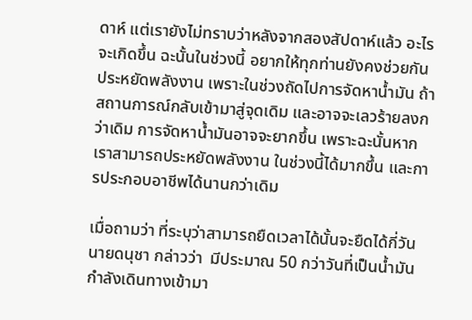ดาห์ แต่เรายังไม่ทราบว่าหลังจากสองสัปดาห์แล้ว อะไรจะเกิดขึ้น ฉะนั้นในช่วงนี้ อยากให้ทุกท่านยังคงช่วยกันประหยัดพลังงาน เพราะในช่วงถัดไปการจัดหาน้ำมัน ถ้าสถานการณ์กลับเข้ามาสู่จุดเดิม และอาจจะเลวร้ายลงกว่าเดิม การจัดหาน้ำมันอาจจะยากขึ้น เพราะฉะนั้นหากเราสามารถประหยัดพลังงาน ในช่วงนี้ได้มากขึ้น และการประกอบอาชีพได้นานกว่าเดิม

เมื่อถามว่า ที่ระบุว่าสามารถยืดเวลาได้นั้นจะยืดได้กี่วัน นายดนุชา กล่าวว่า  มีประมาณ 50 กว่าวันที่เป็นน้ำมัน
กําลังเดินทางเข้ามา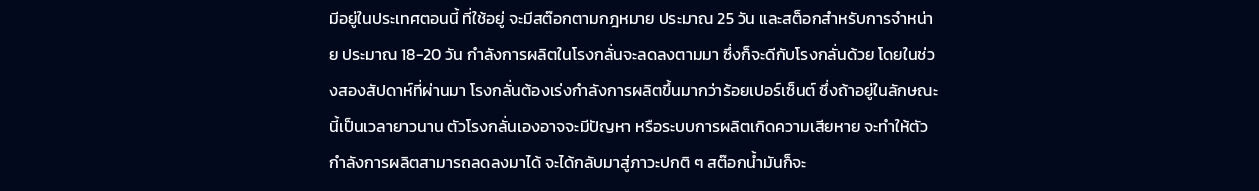มีอยู่ในประเทศตอนนี้ ที่ใช้อยู่ จะมีสต๊อกตามกฎหมาย ประมาณ 25 วัน และสต็อกสําหรับการจําหน่าย ประมาณ 18-20 วัน กําลังการผลิตในโรงกลั่นจะลดลงตามมา ซึ่งก็จะดีกับโรงกลั่นด้วย โดยในช่วงสองสัปดาห์ที่ผ่านมา โรงกลั่นต้องเร่งกําลังการผลิตขึ้นมากว่าร้อยเปอร์เซ็นต์ ซึ่งถ้าอยู่ในลักษณะนี้เป็นเวลายาวนาน ตัวโรงกลั่นเองอาจจะมีปัญหา หรือระบบการผลิตเกิดความเสียหาย จะทําให้ตัวกําลังการผลิตสามารถลดลงมาได้ จะได้กลับมาสู่ภาวะปกติ ๆ สต๊อกน้ำมันก็จะ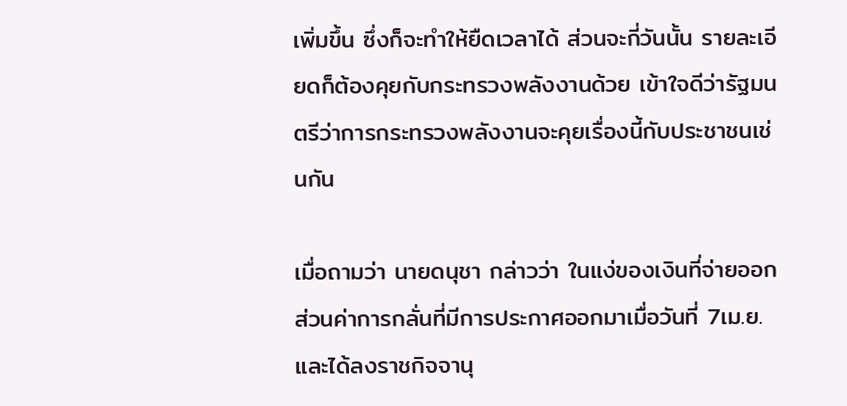เพิ่มขึ้น ซึ่งก็จะทําให้ยืดเวลาได้ ส่วนจะกี่วันนั้น รายละเอียดก็ต้องคุยกับกระทรวงพลังงานด้วย เข้าใจดีว่ารัฐมนตรีว่าการกระทรวงพลังงานจะคุยเรื่องนี้กับประชาชนเช่นกัน

เมื่อถามว่า นายดนุชา กล่าวว่า ในแง่ของเงินที่จ่ายออก ส่วนค่าการกลั่นที่มีการประกาศออกมาเมื่อวันที่ 7เม.ย. และได้ลงราชกิจจานุ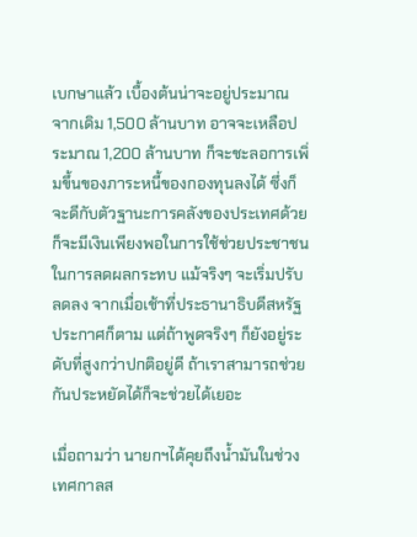เบกษาแล้ว เบื้องต้นน่าจะอยู่ประมาณ จากเดิม 1,500 ล้านบาท อาจจะเหลือประมาณ 1,200 ล้านบาท ก็จะชะลอการเพิ่มขึ้นของภาระหนี้ของกองทุนลงได้ ซึ่งก็จะดีกับตัวฐานะการคลังของประเทศด้วย ก็จะมีเงินเพียงพอในการใช้ช่วยประชาชน ในการลดผลกระทบ แม้จริงๆ จะเริ่มปรับลดลง จากเมื่อเช้าที่ประธานาธิบดีสหรัฐประกาศก็ตาม แต่ถ้าพูดจริงๆ ก็ยังอยู่ระดับที่สูงกว่าปกติอยู่ดี ถ้าเราสามารถช่วยกันประหยัดได้ก็จะช่วยได้เยอะ

เมื่อถามว่า นายกฯได้คุยถึงน้ำมันในช่วงเทศกาลส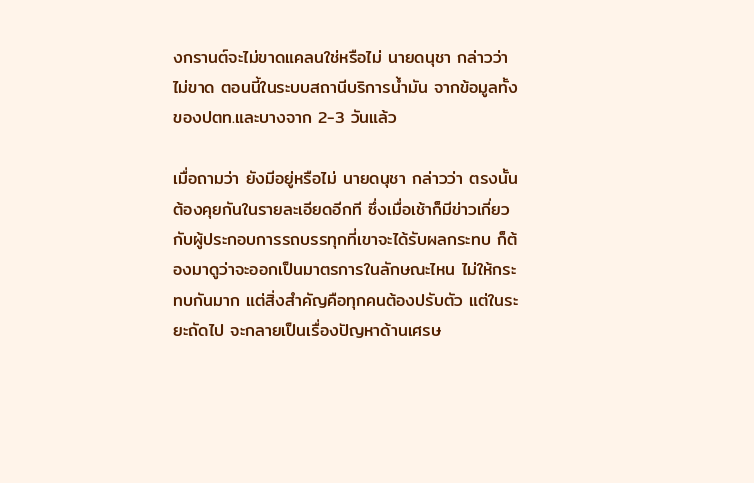งกรานต์จะไม่ขาดแคลนใช่หรือไม่ นายดนุชา กล่าวว่า ไม่ขาด ตอนนี้ในระบบสถานีบริการน้ำมัน จากข้อมูลทั้งของปตท.และบางจาก 2-3 วันแล้ว

เมื่อถามว่า ยังมีอยู่หรือไม่ นายดนุชา กล่าวว่า ตรงนั้นต้องคุยกันในรายละเอียดอีกที ซึ่งเมื่อเช้าก็มีข่าวเกี่ยวกับผู้ประกอบการรถบรรทุกที่เขาจะได้รับผลกระทบ ก็ต้องมาดูว่าจะออกเป็นมาตรการในลักษณะไหน ไม่ให้กระทบกันมาก แต่สิ่งสําคัญคือทุกคนต้องปรับตัว แต่ในระยะถัดไป จะกลายเป็นเรื่องปัญหาด้านเศรษ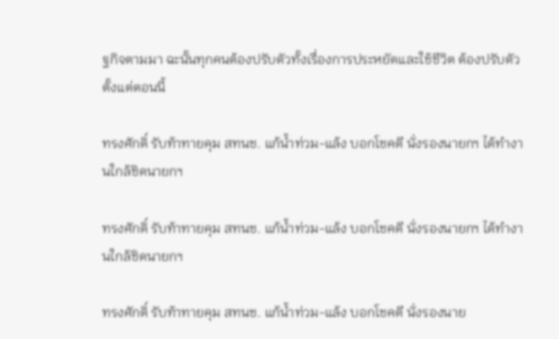ฐกิจตามมา ฉะนั้นทุกคนต้องปรับตัวทั้งเรื่องการประหยัดและใช้ชีวิต ต้องปรับตัวตั้งแต่ตอนนี้

ทรงศักดิ์ รับท้าทายคุม สทนช. แก้น้ำท่วม-แล้ง บอกโชคดี นั่งรองนายกฯ ได้ทำงานใกล้ชิดนายกฯ

ทรงศักดิ์ รับท้าทายคุม สทนช. แก้น้ำท่วม-แล้ง บอกโชคดี นั่งรองนายกฯ ได้ทำงานใกล้ชิดนายกฯ

ทรงศักดิ์ รับท้าทายคุม สทนช. แก้น้ำท่วม-แล้ง บอกโชคดี นั่งรองนาย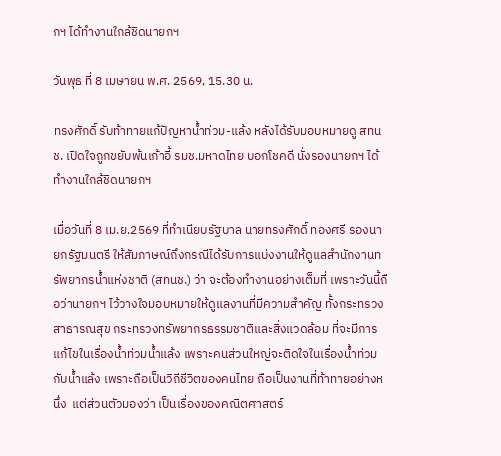กฯ ได้ทำงานใกล้ชิดนายกฯ

วันพุธ ที่ 8 เมษายน พ.ศ. 2569, 15.30 น.

ทรงศักดิ์ รับท้าทายแก้ปัญหาน้ำท่วม-แล้ง หลังได้รับมอบหมายดู สทนช. เปิดใจถูกขยับพ้นเก้าอี้ รมช.มหาดไทย บอกโชคดี นั่งรองนายกฯ ได้ทำงานใกล้ชิดนายกฯ

เมื่อวันที่ 8 เม.ย.2569 ที่ทำเนียบรัฐบาล นายทรงศักดิ์ ทองศรี รองนายกรัฐมนตรี ให้สัมภาษณ์ถึงกรณีได้รับการแบ่งงานให้ดูแลสำนักงานทรัพยากรน้ำแห่งชาติ (สทนช.) ว่า จะต้องทำงานอย่างเต็มที่ เพราะวันนี้ถือว่านายกฯ ไว้วางใจมอบหมายให้ดูแลงานที่มีความสำคัญ ทั้งกระทรวงสาธารณสุข กระทรวงทรัพยากรธรรมชาติและสิ่งแวดล้อม ที่จะมีการแก้ไขในเรื่องน้ำท่วมน้ำแล้ง เพราะคนส่วนใหญ่จะติดใจในเรื่องน้ำท่วมกับน้ำแล้ง เพราะถือเป็นวิถีชีวิตของคนไทย ถือเป็นงานที่ท้าทายอย่างหนึ่ง  แต่ส่วนตัวมองว่า เป็นเรื่องของคณิตศาสตร์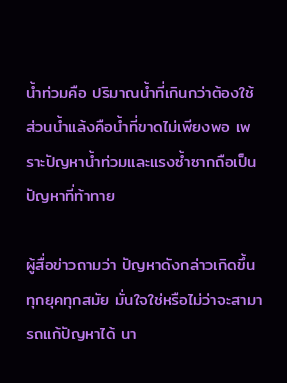น้ำท่วมคือ ปริมาณน้ำที่เกินกว่าต้องใช้ ส่วนน้ำแล้งคือน้ำที่ขาดไม่เพียงพอ เพราะปัญหาน้ำท่วมและแรงซ้ำซากถือเป็นปัญหาที่ท้าทาย

ผู้สื่อข่าวถามว่า ปัญหาดังกล่าวเกิดขึ้นทุกยุคทุกสมัย มั่นใจใช่หรือไม่ว่าจะสามารถแก้ปัญหาได้ นา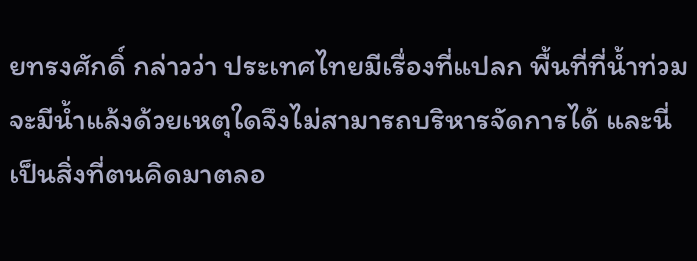ยทรงศักดิ์ กล่าวว่า ประเทศไทยมีเรื่องที่แปลก พื้นที่ที่น้ำท่วมจะมีน้ำแล้งด้วยเหตุใดจึงไม่สามารถบริหารจัดการได้ และนี่เป็นสิ่งที่ตนคิดมาตลอ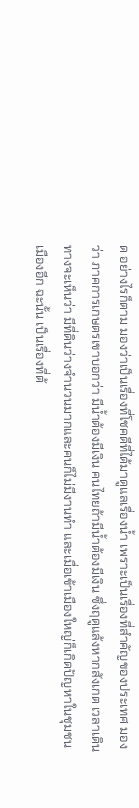ด อย่างไรก็ตาม มองว่าเป็นเรื่องที่โชคดีที่ได้มาดูแลเรื่องน้ำ เพราะเป็นเรื่องที่สำคัญของประเทศ มองว่า ภาคการเกษตรเขาบอกว่า มีน้ำต้องมีเงิน คนไทยถ้ามีน้ำต้องมีเงิน ซึ่งฤดูแล้งหากสังเกต เวลาเดินทางจะเห็นว่า มีที่ดินว่างจำนวนมากและคนก็ไม่มีงานทำ และเมื่อเข้าเมืองใหญ่ก็เกิดปัญหาในชุมชนเมืองอีก ฉะนั้น เป็นเรื่องที่ต้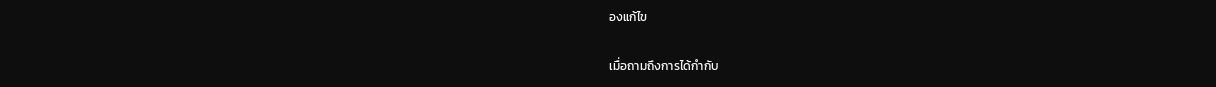องแก้ไข

เมื่อถามถึงการได้กำกับ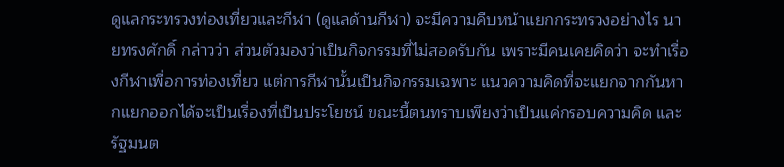ดูแลกระทรวงท่องเที่ยวและกีฬา (ดูแลด้านกีฬา) จะมีความคืบหน้าแยกกระทรวงอย่างไร นายทรงศักดิ์ กล่าวว่า ส่วนตัวมองว่าเป็นกิจกรรมที่ไม่สอดรับกัน เพราะมีคนเคยคิดว่า จะทำเรื่องกีฬาเพื่อการท่องเที่ยว แต่การกีฬานั้นเป็นกิจกรรมเฉพาะ แนวความคิดที่จะแยกจากกันหากแยกออกได้จะเป็นเรื่องที่เป็นประโยชน์ ขณะนี้ตนทราบเพียงว่าเป็นแค่กรอบความคิด และรัฐมนต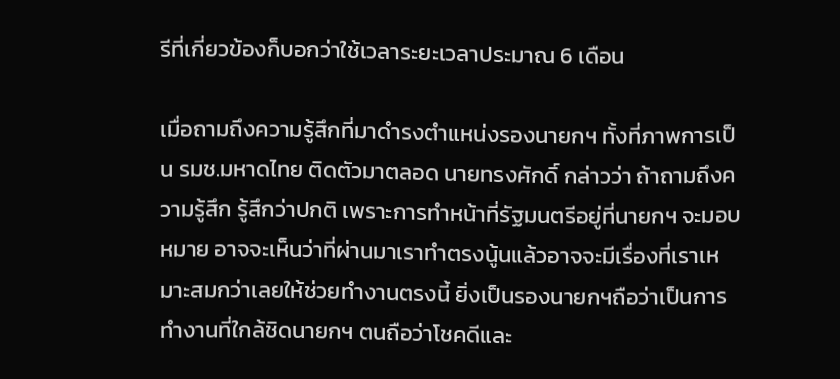รีที่เกี่ยวข้องก็บอกว่าใช้เวลาระยะเวลาประมาณ 6 เดือน

เมื่อถามถึงความรู้สึกที่มาดำรงตำแหน่งรองนายกฯ ทั้งที่ภาพการเป็น รมช.มหาดไทย ติดตัวมาตลอด นายทรงศักดิ์ กล่าวว่า ถ้าถามถึงความรู้สึก รู้สึกว่าปกติ เพราะการทำหน้าที่รัฐมนตรีอยู่ที่นายกฯ จะมอบหมาย อาจจะเห็นว่าที่ผ่านมาเราทำตรงนู้นแล้วอาจจะมีเรื่องที่เราเหมาะสมกว่าเลยให้ช่วยทำงานตรงนี้ ยิ่งเป็นรองนายกฯถือว่าเป็นการทำงานที่ใกล้ชิดนายกฯ ตนถือว่าโชคดีและ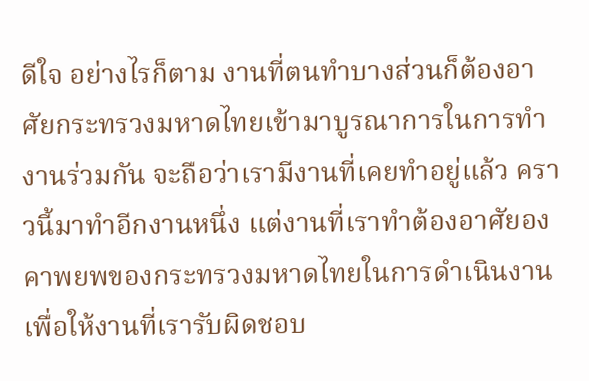ดีใจ อย่างไรก็ตาม งานที่ตนทำบางส่วนก็ต้องอาศัยกระทรวงมหาดไทยเข้ามาบูรณาการในการทำงานร่วมกัน จะถือว่าเรามีงานที่เคยทำอยู่แล้ว คราวนี้มาทำอีกงานหนึ่ง แต่งานที่เราทำต้องอาศัยองคาพยพของกระทรวงมหาดไทยในการดำเนินงาน เพื่อให้งานที่เรารับผิดชอบ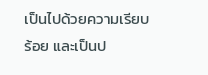เป็นไปด้วยความเรียบร้อย และเป็นป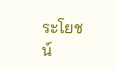ระโยชน์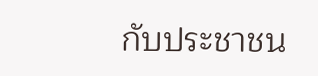กับประชาชน